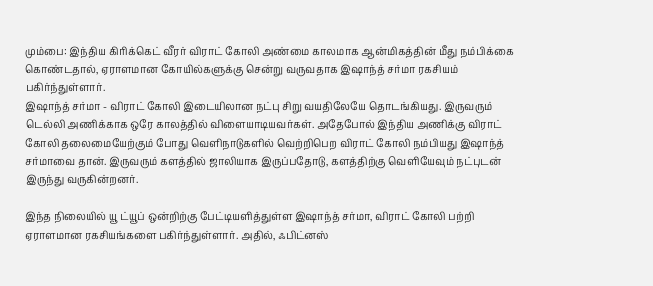மும்பை: இந்திய கிரிக்கெட் வீரர் விராட் கோலி அண்மை காலமாக ஆன்மிகத்தின் மீது நம்பிக்கை கொண்டதால், ஏராளமான கோயில்களுக்கு சென்று வருவதாக இஷாந்த் சர்மா ரகசியம் பகிர்ந்துள்ளார்.
இஷாந்த் சர்மா - விராட் கோலி இடையிலான நட்பு சிறு வயதிலேயே தொடங்கியது. இருவரும் டெல்லி அணிக்காக ஒரே காலத்தில் விளையாடியவர்கள். அதேபோல் இந்திய அணிக்கு விராட் கோலி தலைமையேற்கும் போது வெளிநாடுகளில் வெற்றிபெற விராட் கோலி நம்பியது இஷாந்த் சர்மாவை தான். இருவரும் களத்தில் ஜாலியாக இருப்பதோடு, களத்திற்கு வெளியேவும் நட்புடன் இருந்து வருகின்றனர்.

இந்த நிலையில் யூ ட்யூப் ஒன்றிற்கு பேட்டியளித்துள்ள இஷாந்த் சர்மா, விராட் கோலி பற்றி ஏராளமான ரகசியங்களை பகிர்ந்துள்ளார். அதில், ஃபிட்னஸ்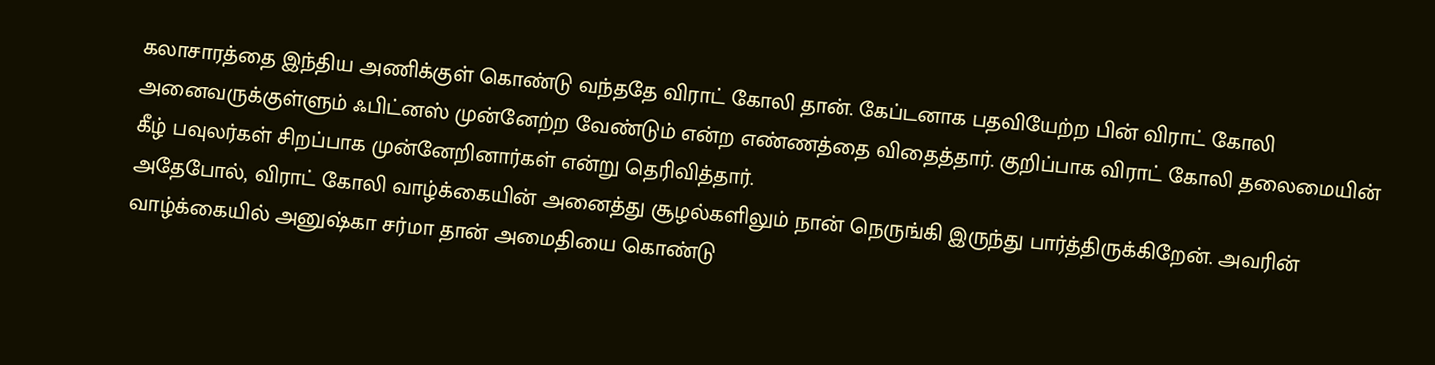கலாசாரத்தை இந்திய அணிக்குள் கொண்டு வந்ததே விராட் கோலி தான். கேப்டனாக பதவியேற்ற பின் விராட் கோலி அனைவருக்குள்ளும் ஃபிட்னஸ் முன்னேற்ற வேண்டும் என்ற எண்ணத்தை விதைத்தார். குறிப்பாக விராட் கோலி தலைமையின் கீழ் பவுலர்கள் சிறப்பாக முன்னேறினார்கள் என்று தெரிவித்தார்.
அதேபோல், விராட் கோலி வாழ்க்கையின் அனைத்து சூழல்களிலும் நான் நெருங்கி இருந்து பார்த்திருக்கிறேன். அவரின் வாழ்க்கையில் அனுஷ்கா சர்மா தான் அமைதியை கொண்டு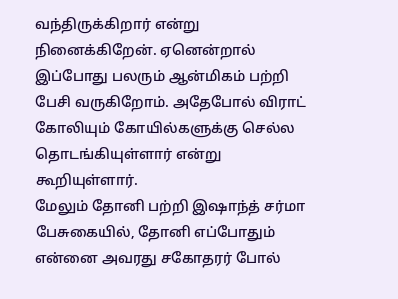வந்திருக்கிறார் என்று நினைக்கிறேன். ஏனென்றால் இப்போது பலரும் ஆன்மிகம் பற்றி பேசி வருகிறோம். அதேபோல் விராட் கோலியும் கோயில்களுக்கு செல்ல தொடங்கியுள்ளார் என்று கூறியுள்ளார்.
மேலும் தோனி பற்றி இஷாந்த் சர்மா பேசுகையில், தோனி எப்போதும் என்னை அவரது சகோதரர் போல்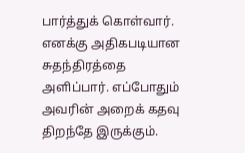பார்த்துக் கொள்வார். எனக்கு அதிகபடியான சுதந்திரத்தை அளிப்பார். எப்போதும் அவரின் அறைக் கதவு திறந்தே இருக்கும்.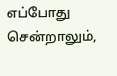எப்போது சென்றாலும்,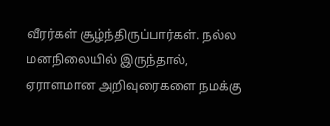வீரர்கள் சூழ்ந்திருப்பார்கள். நல்ல மனநிலையில் இருந்தால், ஏராளமான அறிவுரைகளை நமக்கு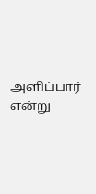அளிப்பார் என்று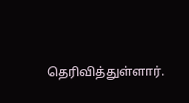தெரிவித்துள்ளார்.